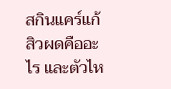สกินแคร์แก้สิวผดคืออะไร และตัวไห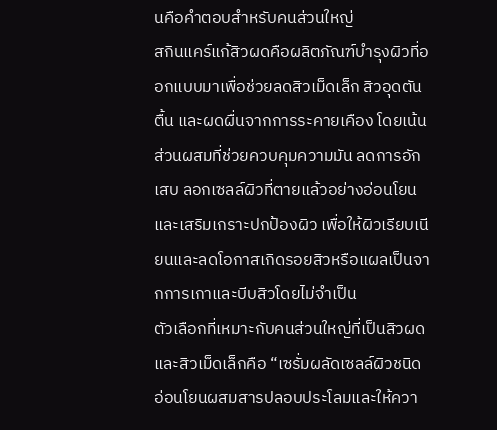นคือคำตอบสำหรับคนส่วนใหญ่
สกินแคร์แก้สิวผดคือผลิตภัณฑ์บำรุงผิวที่ออกแบบมาเพื่อช่วยลดสิวเม็ดเล็ก สิวอุดตันตื้น และผดผื่นจากการระคายเคือง โดยเน้นส่วนผสมที่ช่วยควบคุมความมัน ลดการอักเสบ ลอกเซลล์ผิวที่ตายแล้วอย่างอ่อนโยน และเสริมเกราะปกป้องผิว เพื่อให้ผิวเรียบเนียนและลดโอกาสเกิดรอยสิวหรือแผลเป็นจากการเกาและบีบสิวโดยไม่จำเป็น
ตัวเลือกที่เหมาะกับคนส่วนใหญ่ที่เป็นสิวผดและสิวเม็ดเล็กคือ “เซรั่มผลัดเซลล์ผิวชนิดอ่อนโยนผสมสารปลอบประโลมและให้ควา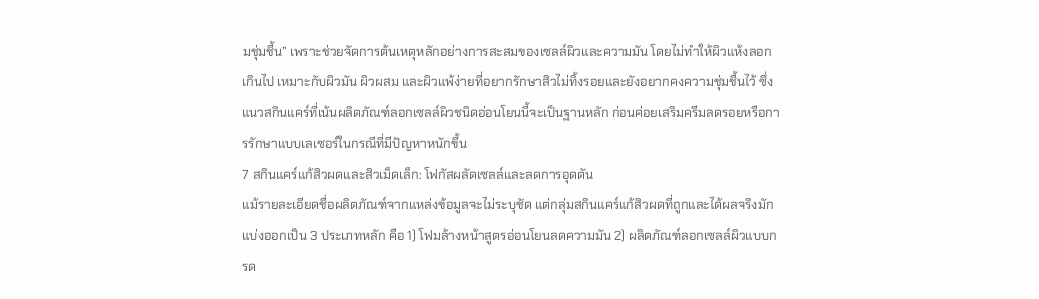มชุ่มชื้น” เพราะช่วยจัดการต้นเหตุหลักอย่างการสะสมของเซลล์ผิวและความมัน โดยไม่ทำให้ผิวแห้งลอกเกินไป เหมาะกับผิวมัน ผิวผสม และผิวแพ้ง่ายที่อยากรักษาสิวไม่ทิ้งรอยและยังอยากคงความชุ่มชื้นไว้ ซึ่งแนวสกินแคร์ที่เน้นผลิตภัณฑ์ลอกเซลล์ผิวชนิดอ่อนโยนนี้จะเป็นฐานหลัก ก่อนค่อยเสริมครีมลดรอยหรือการรักษาแบบเลเซอร์ในกรณีที่มีปัญหาหนักขึ้น
7 สกินแคร์แก้สิวผดและสิวเม็ดเล็ก: โฟกัสผลัดเซลล์และลดการอุดตัน
แม้รายละเอียดชื่อผลิตภัณฑ์จากแหล่งข้อมูลจะไม่ระบุชัด แต่กลุ่มสกินแคร์แก้สิวผดที่ถูกและได้ผลจริงมักแบ่งออกเป็น 3 ประเภทหลัก คือ 1) โฟมล้างหน้าสูตรอ่อนโยนลดความมัน 2) ผลิตภัณฑ์ลอกเซลล์ผิวแบบกรด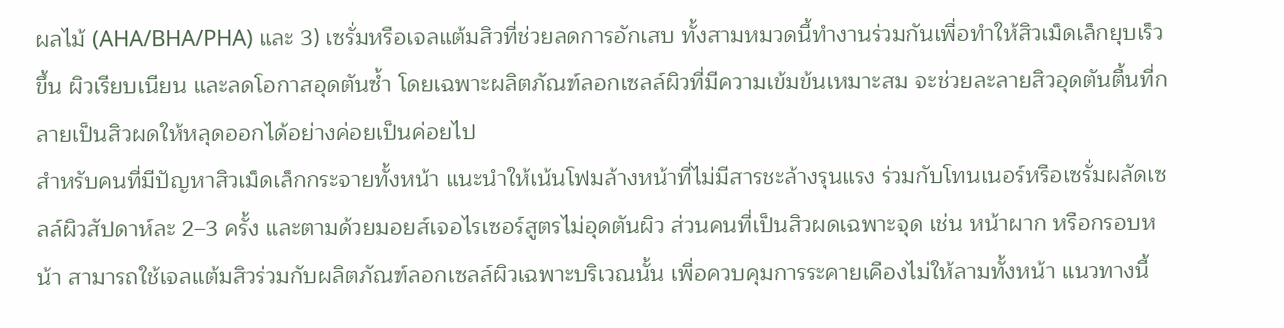ผลไม้ (AHA/BHA/PHA) และ 3) เซรั่มหรือเจลแต้มสิวที่ช่วยลดการอักเสบ ทั้งสามหมวดนี้ทำงานร่วมกันเพื่อทำให้สิวเม็ดเล็กยุบเร็วขึ้น ผิวเรียบเนียน และลดโอกาสอุดตันซ้ำ โดยเฉพาะผลิตภัณฑ์ลอกเซลล์ผิวที่มีความเข้มข้นเหมาะสม จะช่วยละลายสิวอุดตันตื้นที่กลายเป็นสิวผดให้หลุดออกได้อย่างค่อยเป็นค่อยไป
สำหรับคนที่มีปัญหาสิวเม็ดเล็กกระจายทั้งหน้า แนะนำให้เน้นโฟมล้างหน้าที่ไม่มีสารชะล้างรุนแรง ร่วมกับโทนเนอร์หรือเซรั่มผลัดเซลล์ผิวสัปดาห์ละ 2–3 ครั้ง และตามด้วยมอยส์เจอไรเซอร์สูตรไม่อุดตันผิว ส่วนคนที่เป็นสิวผดเฉพาะจุด เช่น หน้าผาก หรือกรอบหน้า สามารถใช้เจลแต้มสิวร่วมกับผลิตภัณฑ์ลอกเซลล์ผิวเฉพาะบริเวณนั้น เพื่อควบคุมการระคายเคืองไม่ให้ลามทั้งหน้า แนวทางนี้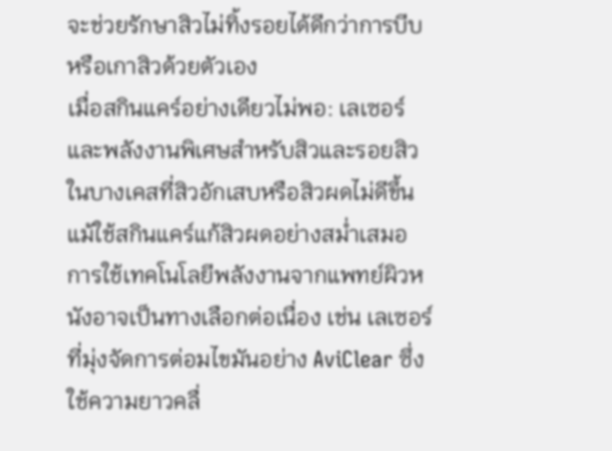จะช่วยรักษาสิวไม่ทิ้งรอยได้ดีกว่าการบีบหรือเกาสิวด้วยตัวเอง
เมื่อสกินแคร์อย่างเดียวไม่พอ: เลเซอร์และพลังงานพิเศษสำหรับสิวและรอยสิว
ในบางเคสที่สิวอักเสบหรือสิวผดไม่ดีขึ้น แม้ใช้สกินแคร์แก้สิวผดอย่างสม่ำเสมอ การใช้เทคโนโลยีพลังงานจากแพทย์ผิวหนังอาจเป็นทางเลือกต่อเนื่อง เช่น เลเซอร์ที่มุ่งจัดการต่อมไขมันอย่าง AviClear ซึ่งใช้ความยาวคลื่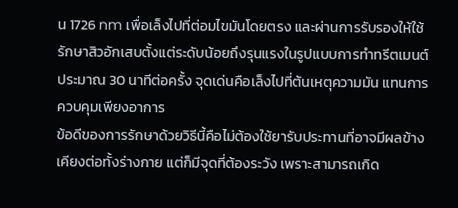น 1726 nm เพื่อเล็งไปที่ต่อมไขมันโดยตรง และผ่านการรับรองให้ใช้รักษาสิวอักเสบตั้งแต่ระดับน้อยถึงรุนแรงในรูปแบบการทำทรีตเมนต์ประมาณ 30 นาทีต่อครั้ง จุดเด่นคือเล็งไปที่ต้นเหตุความมัน แทนการควบคุมเพียงอาการ
ข้อดีของการรักษาด้วยวิธีนี้คือไม่ต้องใช้ยารับประทานที่อาจมีผลข้างเคียงต่อทั้งร่างกาย แต่ก็มีจุดที่ต้องระวัง เพราะสามารถเกิด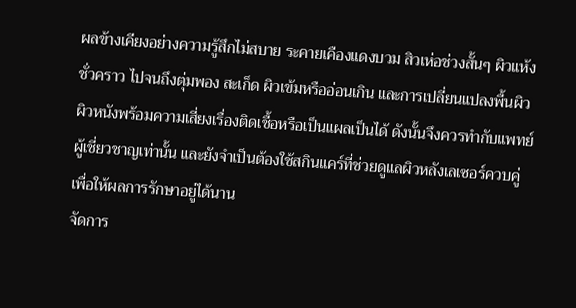ผลข้างเคียงอย่างความรู้สึกไม่สบาย ระคายเคืองแดงบวม สิวเห่อช่วงสั้นๆ ผิวแห้งชั่วคราว ไปจนถึงตุ่มพอง สะเก็ด ผิวเข้มหรืออ่อนเกิน และการเปลี่ยนแปลงพื้นผิวผิวหนังพร้อมความเสี่ยงเรื่องติดเชื้อหรือเป็นแผลเป็นได้ ดังนั้นจึงควรทำกับแพทย์ผู้เชี่ยวชาญเท่านั้น และยังจำเป็นต้องใช้สกินแคร์ที่ช่วยดูแลผิวหลังเลเซอร์ควบคู่เพื่อให้ผลการรักษาอยู่ได้นาน
จัดการ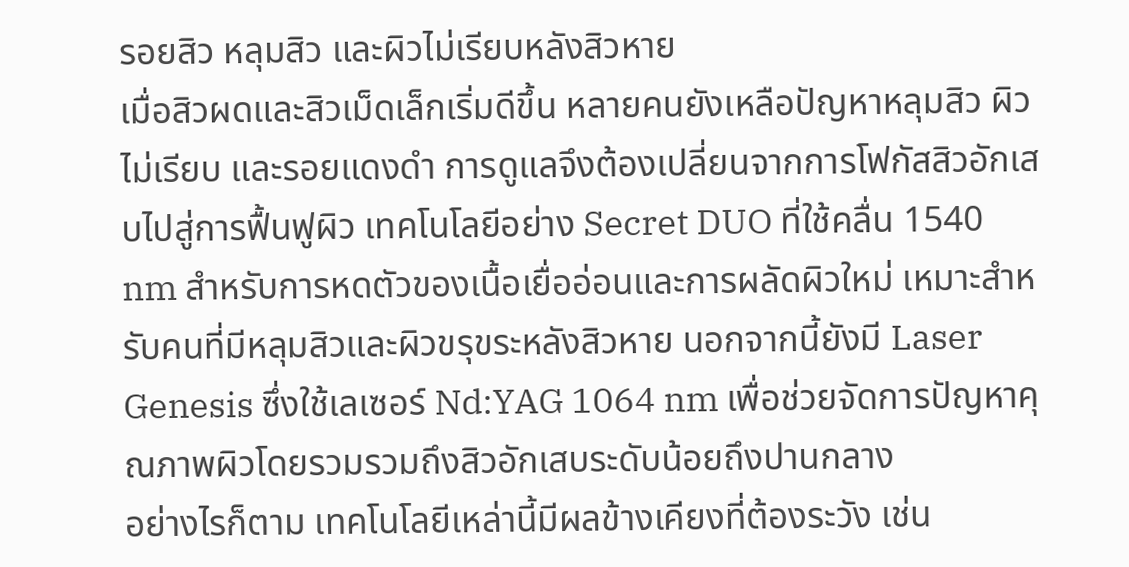รอยสิว หลุมสิว และผิวไม่เรียบหลังสิวหาย
เมื่อสิวผดและสิวเม็ดเล็กเริ่มดีขึ้น หลายคนยังเหลือปัญหาหลุมสิว ผิวไม่เรียบ และรอยแดงดำ การดูแลจึงต้องเปลี่ยนจากการโฟกัสสิวอักเสบไปสู่การฟื้นฟูผิว เทคโนโลยีอย่าง Secret DUO ที่ใช้คลื่น 1540 nm สำหรับการหดตัวของเนื้อเยื่ออ่อนและการผลัดผิวใหม่ เหมาะสำหรับคนที่มีหลุมสิวและผิวขรุขระหลังสิวหาย นอกจากนี้ยังมี Laser Genesis ซึ่งใช้เลเซอร์ Nd:YAG 1064 nm เพื่อช่วยจัดการปัญหาคุณภาพผิวโดยรวมรวมถึงสิวอักเสบระดับน้อยถึงปานกลาง
อย่างไรก็ตาม เทคโนโลยีเหล่านี้มีผลข้างเคียงที่ต้องระวัง เช่น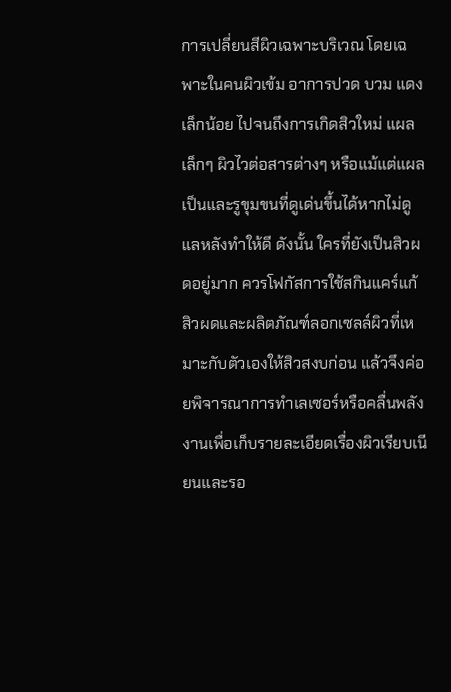การเปลี่ยนสีผิวเฉพาะบริเวณ โดยเฉพาะในคนผิวเข้ม อาการปวด บวม แดงเล็กน้อย ไปจนถึงการเกิดสิวใหม่ แผลเล็กๆ ผิวไวต่อสารต่างๆ หรือแม้แต่แผลเป็นและรูขุมขนที่ดูเด่นขึ้นได้หากไม่ดูแลหลังทำให้ดี ดังนั้น ใครที่ยังเป็นสิวผดอยู่มาก ควรโฟกัสการใช้สกินแคร์แก้สิวผดและผลิตภัณฑ์ลอกเซลล์ผิวที่เหมาะกับตัวเองให้สิวสงบก่อน แล้วจึงค่อยพิจารณาการทำเลเซอร์หรือคลื่นพลังงานเพื่อเก็บรายละเอียดเรื่องผิวเรียบเนียนและรอ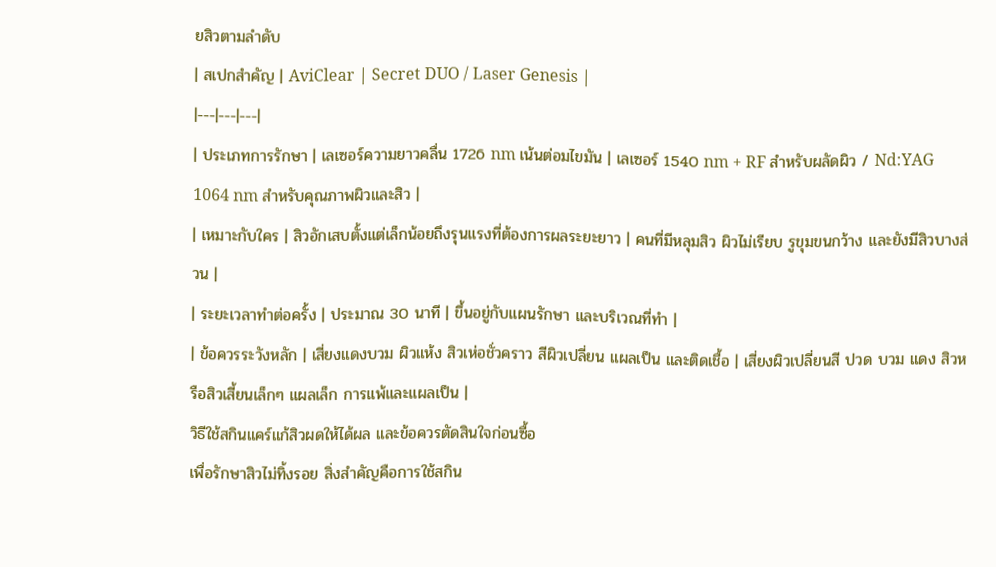ยสิวตามลำดับ
| สเปกสำคัญ | AviClear | Secret DUO / Laser Genesis |
|---|---|---|
| ประเภทการรักษา | เลเซอร์ความยาวคลื่น 1726 nm เน้นต่อมไขมัน | เลเซอร์ 1540 nm + RF สำหรับผลัดผิว / Nd:YAG 1064 nm สำหรับคุณภาพผิวและสิว |
| เหมาะกับใคร | สิวอักเสบตั้งแต่เล็กน้อยถึงรุนแรงที่ต้องการผลระยะยาว | คนที่มีหลุมสิว ผิวไม่เรียบ รูขุมขนกว้าง และยังมีสิวบางส่วน |
| ระยะเวลาทำต่อครั้ง | ประมาณ 30 นาที | ขึ้นอยู่กับแผนรักษา และบริเวณที่ทำ |
| ข้อควรระวังหลัก | เสี่ยงแดงบวม ผิวแห้ง สิวเห่อชั่วคราว สีผิวเปลี่ยน แผลเป็น และติดเชื้อ | เสี่ยงผิวเปลี่ยนสี ปวด บวม แดง สิวหรือสิวเสี้ยนเล็กๆ แผลเล็ก การแพ้และแผลเป็น |
วิธีใช้สกินแคร์แก้สิวผดให้ได้ผล และข้อควรตัดสินใจก่อนซื้อ
เพื่อรักษาสิวไม่ทิ้งรอย สิ่งสำคัญคือการใช้สกิน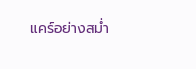แคร์อย่างสม่ำ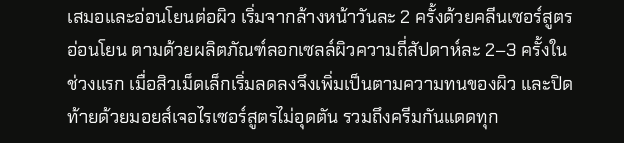เสมอและอ่อนโยนต่อผิว เริ่มจากล้างหน้าวันละ 2 ครั้งด้วยคลีนเซอร์สูตรอ่อนโยน ตามด้วยผลิตภัณฑ์ลอกเซลล์ผิวความถี่สัปดาห์ละ 2–3 ครั้งในช่วงแรก เมื่อสิวเม็ดเล็กเริ่มลดลงจึงเพิ่มเป็นตามความทนของผิว และปิดท้ายด้วยมอยส์เจอไรเซอร์สูตรไม่อุดตัน รวมถึงครีมกันแดดทุก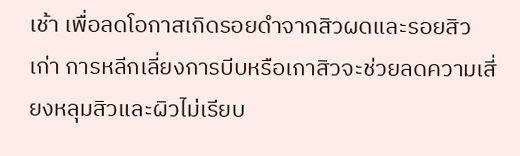เช้า เพื่อลดโอกาสเกิดรอยดำจากสิวผดและรอยสิวเก่า การหลีกเลี่ยงการบีบหรือเกาสิวจะช่วยลดความเสี่ยงหลุมสิวและผิวไม่เรียบ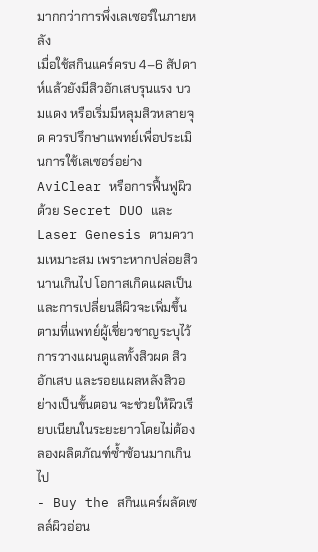มากกว่าการพึ่งเลเซอร์ในภายหลัง
เมื่อใช้สกินแคร์ครบ 4–6 สัปดาห์แล้วยังมีสิวอักเสบรุนแรง บวมแดง หรือเริ่มมีหลุมสิวหลายจุด ควรปรึกษาแพทย์เพื่อประเมินการใช้เลเซอร์อย่าง AviClear หรือการฟื้นฟูผิวด้วย Secret DUO และ Laser Genesis ตามความเหมาะสม เพราะหากปล่อยสิวนานเกินไป โอกาสเกิดแผลเป็นและการเปลี่ยนสีผิวจะเพิ่มขึ้นตามที่แพทย์ผู้เชี่ยวชาญระบุไว้ การวางแผนดูแลทั้งสิวผด สิวอักเสบ และรอยแผลหลังสิวอย่างเป็นขั้นตอน จะช่วยให้ผิวเรียบเนียนในระยะยาวโดยไม่ต้องลองผลิตภัณฑ์ซ้ำซ้อนมากเกินไป
- Buy the สกินแคร์ผลัดเซลล์ผิวอ่อน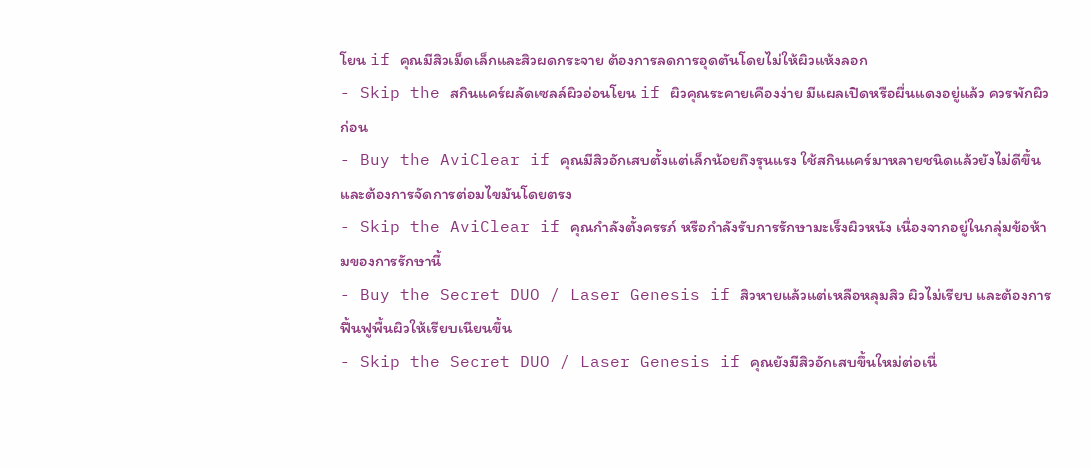โยน if คุณมีสิวเม็ดเล็กและสิวผดกระจาย ต้องการลดการอุดตันโดยไม่ให้ผิวแห้งลอก
- Skip the สกินแคร์ผลัดเซลล์ผิวอ่อนโยน if ผิวคุณระคายเคืองง่าย มีแผลเปิดหรือผื่นแดงอยู่แล้ว ควรพักผิวก่อน
- Buy the AviClear if คุณมีสิวอักเสบตั้งแต่เล็กน้อยถึงรุนแรง ใช้สกินแคร์มาหลายชนิดแล้วยังไม่ดีขึ้น และต้องการจัดการต่อมไขมันโดยตรง
- Skip the AviClear if คุณกำลังตั้งครรภ์ หรือกำลังรับการรักษามะเร็งผิวหนัง เนื่องจากอยู่ในกลุ่มข้อห้ามของการรักษานี้
- Buy the Secret DUO / Laser Genesis if สิวหายแล้วแต่เหลือหลุมสิว ผิวไม่เรียบ และต้องการฟื้นฟูพื้นผิวให้เรียบเนียนขึ้น
- Skip the Secret DUO / Laser Genesis if คุณยังมีสิวอักเสบขึ้นใหม่ต่อเนื่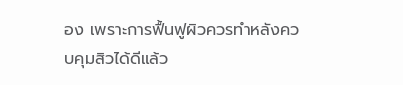อง เพราะการฟื้นฟูผิวควรทำหลังควบคุมสิวได้ดีแล้ว